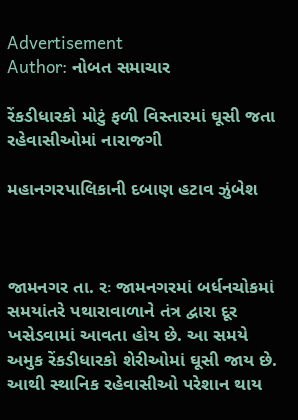Advertisement
Author: નોબત સમાચાર

રેંકડીધારકો મોટું ફળી વિસ્તારમાં ઘૂસી જતા રહેવાસીઓમાં નારાજગી

મહાનગરપાલિકાની દબાણ હટાવ ઝુંબેશ



જામનગર તા. રઃ જામનગરમાં બર્ધનચોકમાં સમયાંતરે પથારાવાળાને તંત્ર દ્વારા દૂર ખસેડવામાં આવતા હોય છે. આ સમયે અમુક રેંકડીધારકો શેરીઓમાં ઘૂસી જાય છે. આથી સ્થાનિક રહેવાસીઓ પરેશાન થાય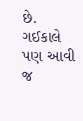છે. ગઈકાલે પણ આવી જ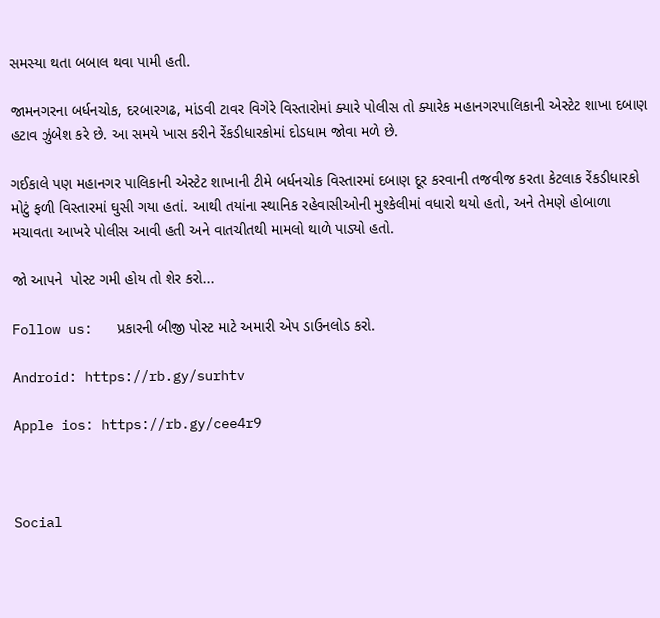સમસ્યા થતા બબાલ થવા પામી હતી.

જામનગરના બર્ધનચોક, દરબારગઢ, માંડવી ટાવર વિગેરે વિસ્તારોમાં ક્યારે પોલીસ તો ક્યારેક મહાનગરપાલિકાની એસ્ટેટ શાખા દબાણ હટાવ ઝુંબેશ કરે છે. આ સમયે ખાસ કરીને રેંકડીધારકોમાં દોડધામ જોવા મળે છે.

ગઈકાલે પણ મહાનગર પાલિકાની એસ્ટેટ શાખાની ટીમે બર્ધનચોક વિસ્તારમાં દબાણ દૂર કરવાની તજવીજ કરતા કેટલાક રેંકડીધારકો મોટું ફળી વિસ્તારમાં ઘુસી ગયા હતાં. આથી તયાંના સ્થાનિક રહેવાસીઓની મુશ્કેલીમાં વધારો થયો હતો, અને તેમણે હોબાળા મચાવતા આખરે પોલીસ આવી હતી અને વાતચીતથી મામલો થાળે પાડ્યો હતો.

જો આપને  પોસ્ટ ગમી હોય તો શેર કરો...

Follow us:   પ્રકારની બીજી પોસ્ટ માટે અમારી એપ ડાઉનલોડ કરો.

Android: https://rb.gy/surhtv

Apple ios: https://rb.gy/cee4r9



Social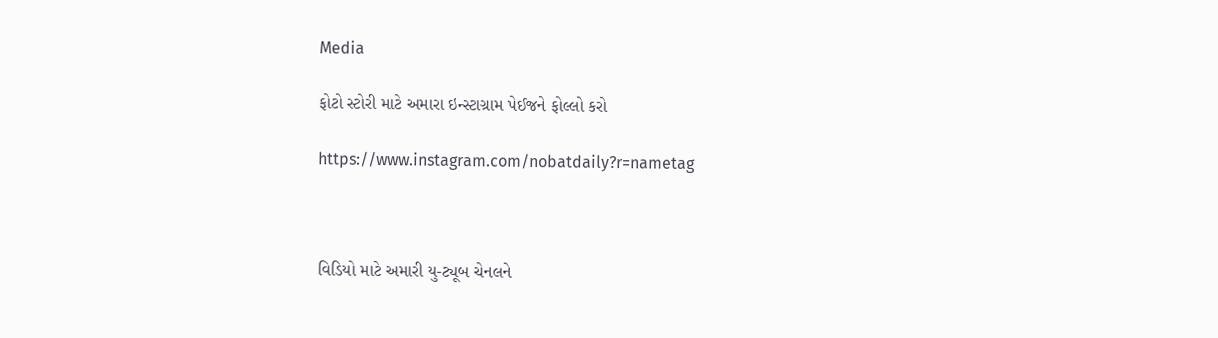Media

ફોટો સ્ટોરી માટે અમારા ઇન્સ્ટાગ્રામ પેઈજને ફોલ્લો કરો

https://www.instagram.com/nobatdaily?r=nametag



વિડિયો માટે અમારી યુ-ટ્યૂબ ચેનલને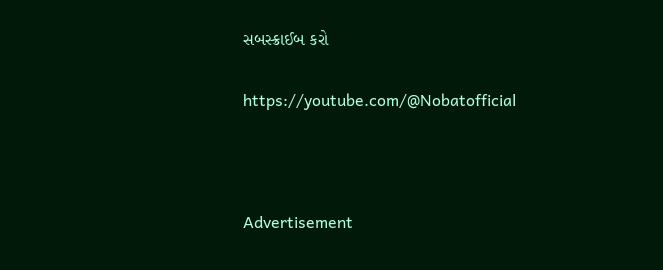સબસ્ક્રાઈબ કરો

https://youtube.com/@Nobatofficial



Advertisement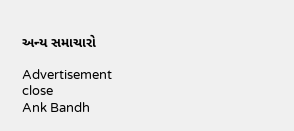અન્ય સમાચારો

Advertisement
close
Ank Bandh